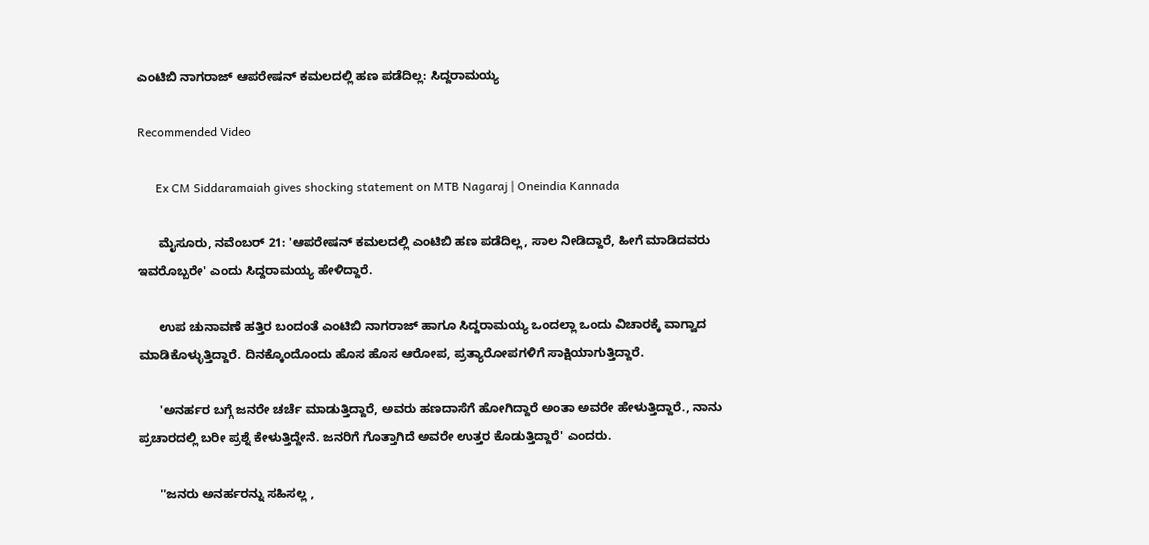ಎಂಟಿಬಿ ನಾಗರಾಜ್ ಆಪರೇಷನ್ ಕಮಲದಲ್ಲಿ ಹಣ ಪಡೆದಿಲ್ಲ: ಸಿದ್ದರಾಮಯ್ಯ

Recommended Video

      Ex CM Siddaramaiah gives shocking statement on MTB Nagaraj | Oneindia Kannada

      ಮೈಸೂರು, ನವೆಂಬರ್ 21: 'ಆಪರೇಷನ್ ಕಮಲದಲ್ಲಿ ಎಂಟಿಬಿ ಹಣ ಪಡೆದಿಲ್ಲ, ಸಾಲ ನೀಡಿದ್ದಾರೆ, ಹೀಗೆ ಮಾಡಿದವರು ಇವರೊಬ್ಬರೇ' ಎಂದು ಸಿದ್ದರಾಮಯ್ಯ ಹೇಳಿದ್ದಾರೆ.

      ಉಪ ಚುನಾವಣೆ ಹತ್ತಿರ ಬಂದಂತೆ ಎಂಟಿಬಿ ನಾಗರಾಜ್ ಹಾಗೂ ಸಿದ್ದರಾಮಯ್ಯ ಒಂದಲ್ಲಾ ಒಂದು ವಿಚಾರಕ್ಕೆ ವಾಗ್ವಾದ ಮಾಡಿಕೊಳ್ಳುತ್ತಿದ್ದಾರೆ. ದಿನಕ್ಕೊಂದೊಂದು ಹೊಸ ಹೊಸ ಆರೋಪ, ಪ್ರತ್ಯಾರೋಪಗಳಿಗೆ ಸಾಕ್ಷಿಯಾಗುತ್ತಿದ್ದಾರೆ.

      'ಅನರ್ಹರ ಬಗ್ಗೆ ಜನರೇ ಚರ್ಚೆ ಮಾಡುತ್ತಿದ್ದಾರೆ, ಅವರು ಹಣದಾಸೆಗೆ ಹೋಗಿದ್ದಾರೆ ಅಂತಾ ಅವರೇ ಹೇಳುತ್ತಿದ್ದಾರೆ., ನಾನು ಪ್ರಚಾರದಲ್ಲಿ ಬರೀ ಪ್ರಶ್ನೆ ಕೇಳುತ್ತಿದ್ದೇನೆ. ಜನರಿಗೆ ಗೊತ್ತಾಗಿದೆ ಅವರೇ ಉತ್ತರ ಕೊಡುತ್ತಿದ್ದಾರೆ' ಎಂದರು.

      ''ಜನರು ಅನರ್ಹರನ್ನು ಸಹಿಸಲ್ಲ ,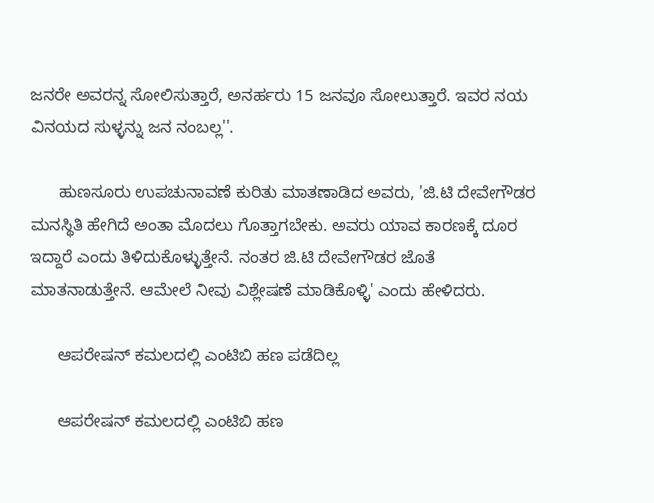ಜನರೇ ಅವರನ್ನ ಸೋಲಿಸುತ್ತಾರೆ, ಅನರ್ಹರು 15 ಜನವೂ ಸೋಲುತ್ತಾರೆ. ಇವರ ನಯ ವಿನಯದ ಸುಳ್ಳನ್ನು ಜನ ನಂಬಲ್ಲ''.

      ಹುಣಸೂರು ಉಪಚುನಾವಣೆ ಕುರಿತು ಮಾತಣಾಡಿದ ಅವರು, 'ಜಿ.ಟಿ ದೇವೇಗೌಡರ ಮನಸ್ಥಿತಿ ಹೇಗಿದೆ ಅಂತಾ ಮೊದಲು ಗೊತ್ತಾಗಬೇಕು. ಅವರು ಯಾವ ಕಾರಣಕ್ಕೆ ದೂರ ಇದ್ದಾರೆ ಎಂದು ತಿಳಿದುಕೊಳ್ಳುತ್ತೇನೆ. ನಂತರ ಜಿ‌.ಟಿ ದೇವೇಗೌಡರ ಜೊತೆ ಮಾತನಾಡುತ್ತೇನೆ. ಆಮೇಲೆ ನೀವು ವಿಶ್ಲೇಷಣೆ ಮಾಡಿಕೊಳ್ಳಿ' ಎಂದು ಹೇಳಿದರು.

      ಆಪರೇಷನ್ ಕಮಲದಲ್ಲಿ ಎಂಟಿಬಿ ಹಣ ಪಡೆದಿಲ್ಲ

      ಆಪರೇಷನ್ ಕಮಲದಲ್ಲಿ ಎಂಟಿಬಿ ಹಣ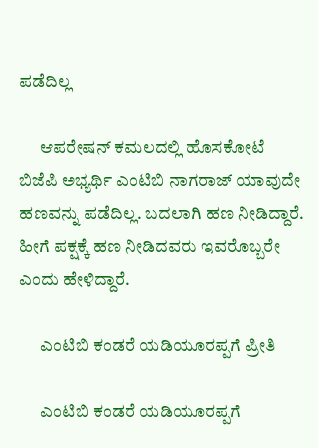ಪಡೆದಿಲ್ಲ

      ಆಪರೇಷನ್ ಕಮಲದಲ್ಲಿ ಹೊಸಕೋಟೆ ಬಿಜೆಪಿ ಅಭ್ಯರ್ಥಿ ಎಂಟಿಬಿ ನಾಗರಾಜ್ ಯಾವುದೇ ಹಣವನ್ನು ಪಡೆದಿಲ್ಲ. ಬದಲಾಗಿ ಹಣ ನೀಡಿದ್ದಾರೆ. ಹೀಗೆ ಪಕ್ಷಕ್ಕೆ ಹಣ ನೀಡಿದವರು ಇವರೊಬ್ಬರೇ ಎಂದು ಹೇಳಿದ್ದಾರೆ.

      ಎಂಟಿಬಿ ಕಂಡರೆ ಯಡಿಯೂರಪ್ಪಗೆ ಪ್ರೀತಿ

      ಎಂಟಿಬಿ ಕಂಡರೆ ಯಡಿಯೂರಪ್ಪಗೆ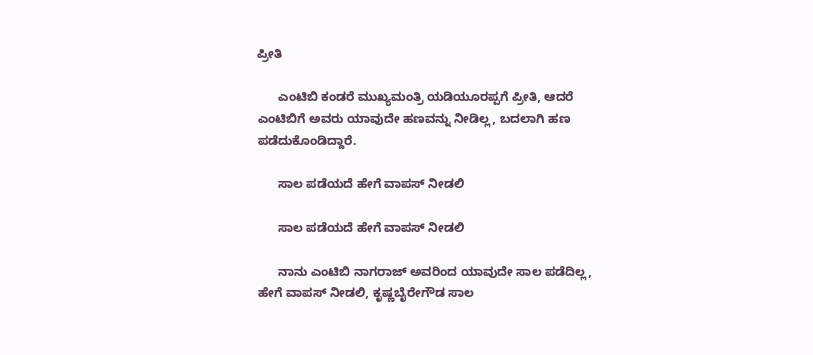ಪ್ರೀತಿ

      ಎಂಟಿಬಿ ಕಂಡರೆ ಮುಖ್ಯಮಂತ್ರಿ ಯಡಿಯೂರಪ್ಪಗೆ ಪ್ರೀತಿ, ಆದರೆ ಎಂಟಿಬಿಗೆ ಅವರು ಯಾವುದೇ ಹಣವನ್ನು ನೀಡಿಲ್ಲ, ಬದಲಾಗಿ ಹಣ ಪಡೆದುಕೊಂಡಿದ್ದಾರೆ.

      ಸಾಲ ಪಡೆಯದೆ ಹೇಗೆ ವಾಪಸ್ ನೀಡಲಿ

      ಸಾಲ ಪಡೆಯದೆ ಹೇಗೆ ವಾಪಸ್ ನೀಡಲಿ

      ನಾನು ಎಂಟಿಬಿ ನಾಗರಾಜ್ ಅವರಿಂದ ಯಾವುದೇ ಸಾಲ ಪಡೆದಿಲ್ಲ, ಹೇಗೆ ವಾಪಸ್ ನೀಡಲಿ, ಕೃಷ್ಣಬೈರೇಗೌಡ ಸಾಲ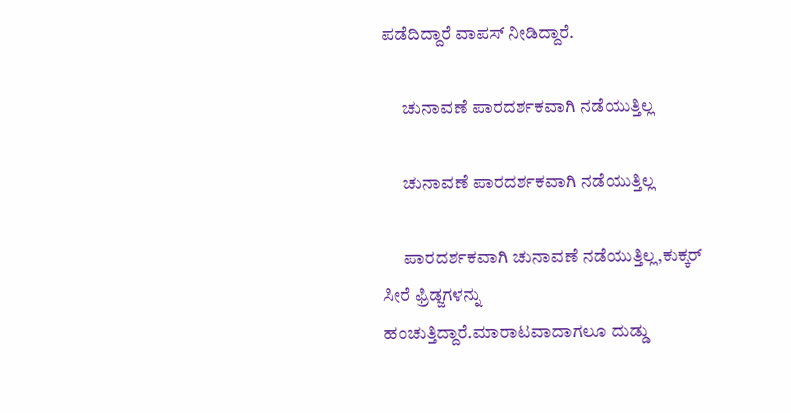ಪಡೆದಿದ್ದಾರೆ ವಾಪಸ್ ನೀಡಿದ್ದಾರೆ.

      ಚುನಾವಣೆ ಪಾರದರ್ಶಕವಾಗಿ ನಡೆಯುತ್ತಿಲ್ಲ

      ಚುನಾವಣೆ ಪಾರದರ್ಶಕವಾಗಿ ನಡೆಯುತ್ತಿಲ್ಲ

      ಪಾರದರ್ಶಕವಾಗಿ ಚುನಾವಣೆ ನಡೆಯುತ್ತಿಲ್ಲ,ಕುಕ್ಕರ್ ಸೀರೆ ಫ್ರಿಡ್ಜಗಳನ್ನು ಹಂಚುತ್ತಿದ್ದಾರೆ.ಮಾರಾಟವಾದಾಗಲೂ ದುಡ್ಡು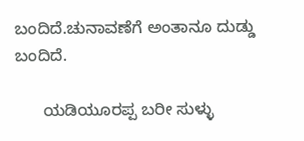ಬಂದಿದೆ.ಚುನಾವಣೆಗೆ ಅಂತಾನೂ ದುಡ್ಡು ಬಂದಿದೆ.

      ಯಡಿಯೂರಪ್ಪ ಬರೀ ಸುಳ್ಳು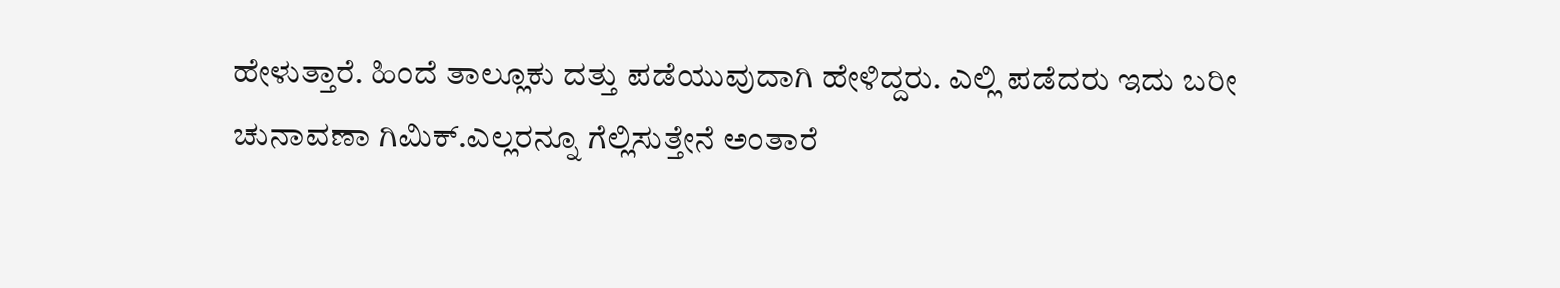ಹೇಳುತ್ತಾರೆ. ಹಿಂದೆ ತಾಲ್ಲೂಕು ದತ್ತು ಪಡೆಯುವುದಾಗಿ ಹೇಳಿದ್ದರು. ಎಲ್ಲಿ ಪಡೆದರು ಇದು ಬರೀ ಚುನಾವಣಾ ಗಿಮಿಕ್.ಎಲ್ಲರನ್ನೂ ಗೆಲ್ಲಿಸುತ್ತೇನೆ ಅಂತಾರೆ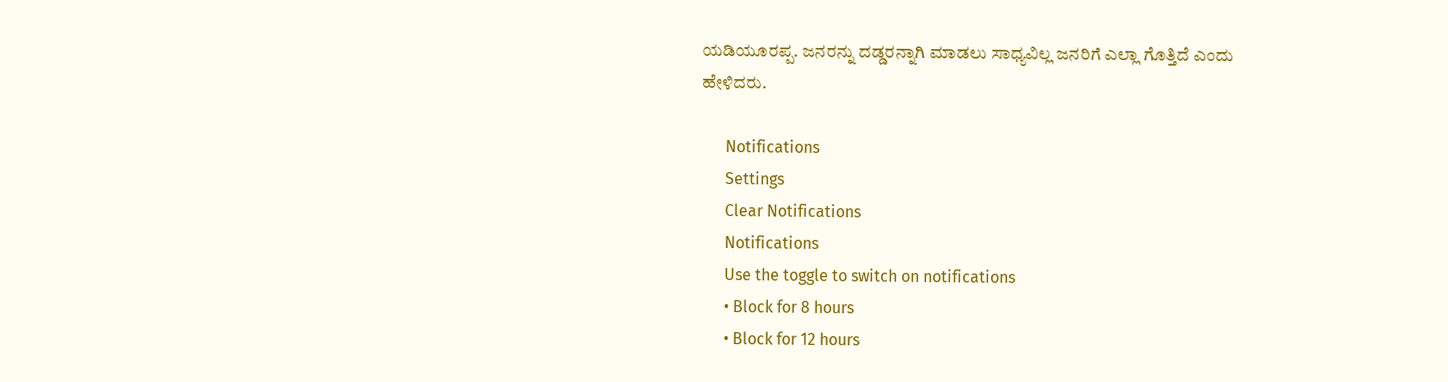ಯಡಿಯೂರಪ್ಪ. ಜನರನ್ನು ದಡ್ಡರನ್ನಾಗಿ ಮಾಡಲು ಸಾಧ್ಯವಿಲ್ಲ ಜನರಿಗೆ ಎಲ್ಲಾ ಗೊತ್ತಿದೆ ಎಂದು ಹೇಳಿದರು.

      Notifications
      Settings
      Clear Notifications
      Notifications
      Use the toggle to switch on notifications
      • Block for 8 hours
      • Block for 12 hours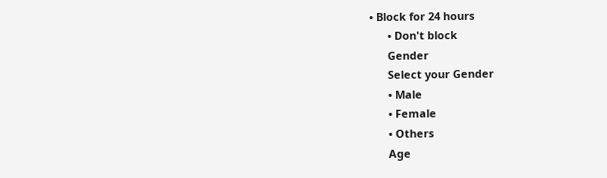• Block for 24 hours
      • Don't block
      Gender
      Select your Gender
      • Male
      • Female
      • Others
      Age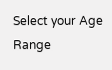Select your Age Range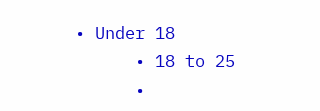• Under 18
      • 18 to 25
      •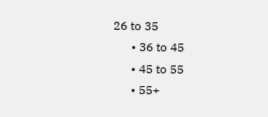26 to 35
      • 36 to 45
      • 45 to 55
      • 55+